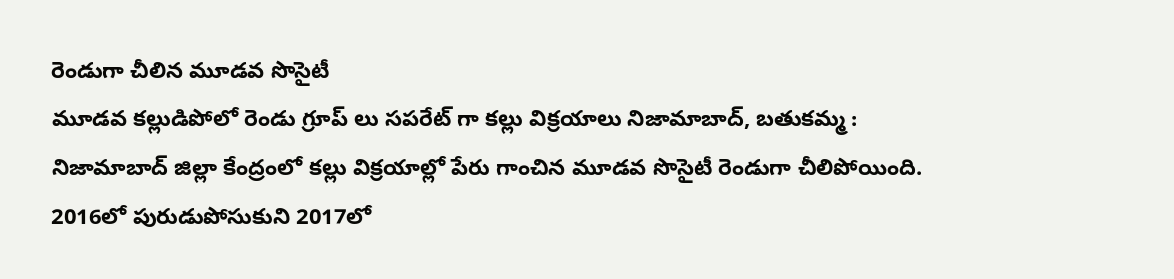రెండుగా చీలిన మూడవ సొసైటీ
మూడవ కల్లుడిపోలో రెండు గ్రూప్ లు సపరేట్ గా కల్లు విక్రయాలు నిజామాబాద్, బతుకమ్మ : నిజామాబాద్ జిల్లా కేంద్రంలో కల్లు విక్రయాల్లో పేరు గాంచిన మూడవ సొసైటీ రెండుగా చీలిపోయింది. 2016లో పురుడుపోసుకుని 2017లో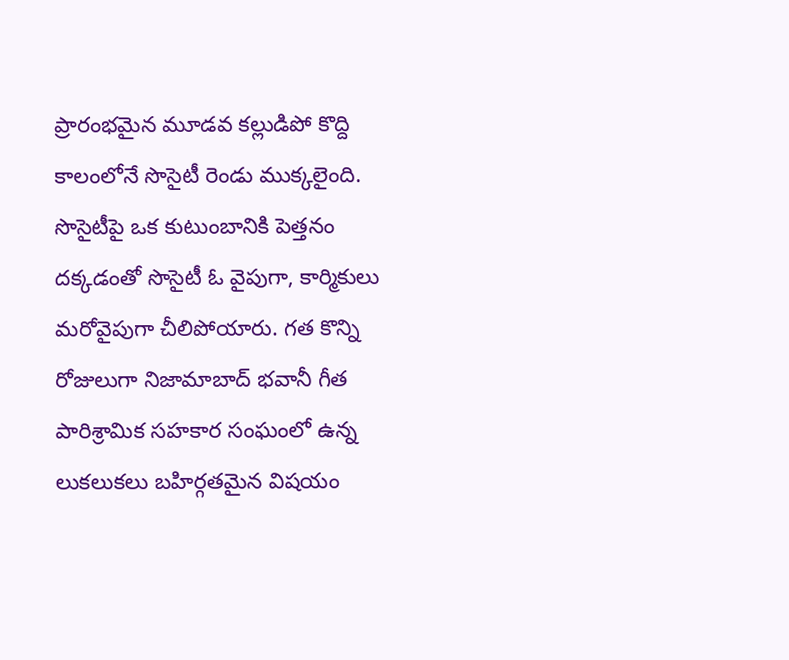ప్రారంభమైన మూడవ కల్లుడిపో కొద్ది కాలంలోనే సొసైటీ రెండు ముక్కలైంది. సొసైటీపై ఒక కుటుంబానికి పెత్తనం దక్కడంతో సొసైటీ ఓ వైపుగా, కార్మికులు మరోవైపుగా చీలిపోయారు. గత కొన్ని రోజులుగా నిజామాబాద్ భవానీ గీత పారిశ్రామిక సహకార సంఘంలో ఉన్న లుకలుకలు బహిర్గతమైన విషయం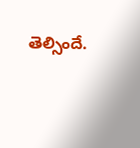తెల్సిందే.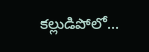కల్లుడిపోలో...